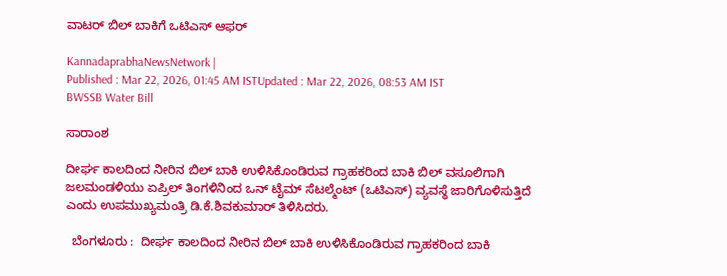ವಾಟರ್‌ ಬಿಲ್‌ ಬಾಕಿಗೆ ಒಟಿಎಸ್‌ ಆಫರ್‌

KannadaprabhaNewsNetwork |
Published : Mar 22, 2026, 01:45 AM ISTUpdated : Mar 22, 2026, 08:53 AM IST
BWSSB Water Bill

ಸಾರಾಂಶ

ದೀರ್ಘ ಕಾಲದಿಂದ ನೀರಿನ ಬಿಲ್‌ ಬಾಕಿ ಉಳಿಸಿಕೊಂಡಿರುವ ಗ್ರಾಹಕರಿಂದ ಬಾಕಿ ಬಿಲ್‌ ವಸೂಲಿಗಾಗಿ ಜಲಮಂಡಳಿಯು ಏಪ್ರಿಲ್‌ ತಿಂಗಳಿನಿಂದ ಒನ್‌ ಟೈಮ್‌ ಸೆಟಲ್ಮೆಂಟ್‌ (ಒಟಿಎಸ್‌) ವ್ಯವಸ್ಥೆ ಜಾರಿಗೊಳಿಸುತ್ತಿದೆ ಎಂದು ಉಪಮುಖ್ಯಮಂತ್ರಿ ಡಿ.ಕೆ.ಶಿವಕುಮಾರ್‌ ತಿಳಿಸಿದರು.

  ಬೆಂಗಳೂರು :  ದೀರ್ಘ ಕಾಲದಿಂದ ನೀರಿನ ಬಿಲ್‌ ಬಾಕಿ ಉಳಿಸಿಕೊಂಡಿರುವ ಗ್ರಾಹಕರಿಂದ ಬಾಕಿ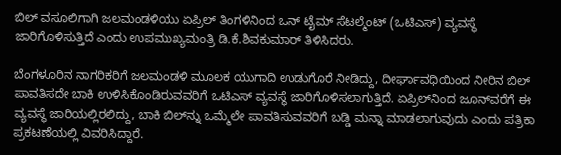ಬಿಲ್‌ ವಸೂಲಿಗಾಗಿ ಜಲಮಂಡಳಿಯು ಏಪ್ರಿಲ್‌ ತಿಂಗಳಿನಿಂದ ಒನ್‌ ಟೈಮ್‌ ಸೆಟಲ್ಮೆಂಟ್‌ (ಒಟಿಎಸ್‌) ವ್ಯವಸ್ಥೆ ಜಾರಿಗೊಳಿಸುತ್ತಿದೆ ಎಂದು ಉಪಮುಖ್ಯಮಂತ್ರಿ ಡಿ.ಕೆ.ಶಿವಕುಮಾರ್‌ ತಿಳಿಸಿದರು.

ಬೆಂಗಳೂರಿನ ನಾಗರಿಕರಿಗೆ ಜಲಮಂಡಳಿ ಮೂಲಕ ಯುಗಾದಿ ಉಡುಗೊರೆ ನೀಡಿದ್ದು, ದೀರ್ಘಾವಧಿಯಿಂದ ನೀರಿನ ಬಿಲ್‌ ಪಾವತಿಸದೇ ಬಾಕಿ ಉಳಿಸಿಕೊಂಡಿರುವವರಿಗೆ ಒಟಿಎಸ್‌ ವ್ಯವಸ್ಥೆ ಜಾರಿಗೊಳಿಸಲಾಗುತ್ತಿದೆ. ಏಪ್ರಿಲ್‌ನಿಂದ ಜೂನ್‌ವರೆಗೆ ಈ ವ್ಯವಸ್ಥೆ ಜಾರಿಯಲ್ಲಿರಲಿದ್ದು, ಬಾಕಿ ಬಿಲ್‌ನ್ನು ಒಮ್ಮೆಲೇ ಪಾವತಿಸುವವರಿಗೆ ಬಡ್ಡಿ ಮನ್ನಾ ಮಾಡಲಾಗುವುದು ಎಂದು ಪತ್ರಿಕಾ ಪ್ರಕಟಣೆಯಲ್ಲಿ ವಿವರಿಸಿದ್ದಾರೆ.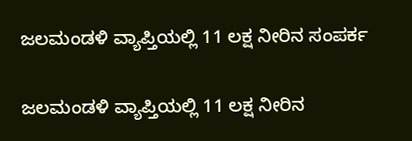ಜಲಮಂಡಳಿ ವ್ಯಾಪ್ತಿಯಲ್ಲಿ 11 ಲಕ್ಷ ನೀರಿನ ಸಂಪರ್ಕ

ಜಲಮಂಡಳಿ ವ್ಯಾಪ್ತಿಯಲ್ಲಿ 11 ಲಕ್ಷ ನೀರಿನ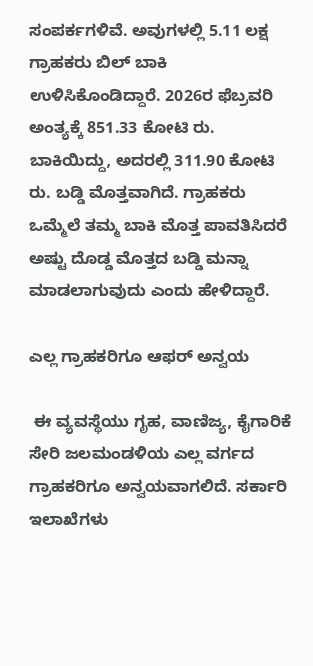ಸಂಪರ್ಕಗಳಿವೆ. ಅವುಗಳಲ್ಲಿ 5.11 ಲಕ್ಷ ಗ್ರಾಹಕರು ಬಿಲ್‌ ಬಾಕಿ ಉಳಿಸಿಕೊಂಡಿದ್ದಾರೆ. 2026ರ ಫೆಬ್ರವರಿ ಅಂತ್ಯಕ್ಕೆ 851.33 ಕೋಟಿ ರು. ಬಾಕಿಯಿದ್ದು, ಅದರಲ್ಲಿ 311.90 ಕೋಟಿ ರು. ಬಡ್ಡಿ ಮೊತ್ತವಾಗಿದೆ. ಗ್ರಾಹಕರು ಒಮ್ಮೆಲೆ ತಮ್ಮ ಬಾಕಿ ಮೊತ್ತ ಪಾವತಿಸಿದರೆ ಅಷ್ಟು ದೊಡ್ಡ ಮೊತ್ತದ ಬಡ್ಡಿ ಮನ್ನಾ ಮಾಡಲಾಗುವುದು ಎಂದು ಹೇಳಿದ್ದಾರೆ.

ಎಲ್ಲ ಗ್ರಾಹಕರಿಗೂ ಆಫರ್‌ ಅನ್ವಯ

 ಈ ವ್ಯವಸ್ಥೆಯು ಗೃಹ, ವಾಣಿಜ್ಯ, ಕೈಗಾರಿಕೆ ಸೇರಿ ಜಲಮಂಡಳಿಯ ಎಲ್ಲ ವರ್ಗದ ಗ್ರಾಹಕರಿಗೂ ಅನ್ವಯವಾಗಲಿದೆ. ಸರ್ಕಾರಿ ಇಲಾಖೆಗಳು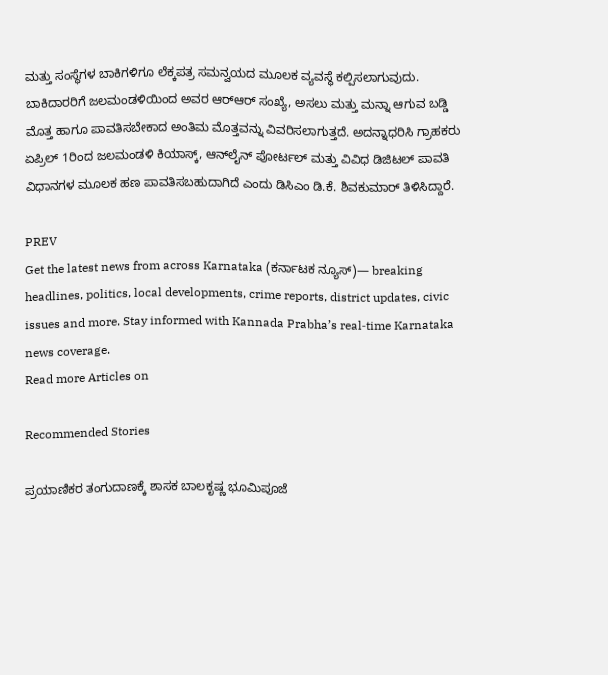ಮತ್ತು ಸಂಸ್ಥೆಗಳ ಬಾಕಿಗಳಿಗೂ ಲೆಕ್ಕಪತ್ರ ಸಮನ್ವಯದ ಮೂಲಕ ವ್ಯವಸ್ಥೆ ಕಲ್ಪಿಸಲಾಗುವುದು. ಬಾಕಿದಾರರಿಗೆ ಜಲಮಂಡಳಿಯಿಂದ ಅವರ ಆರ್‌ಆರ್‌ ಸಂಖ್ಯೆ, ಅಸಲು ಮತ್ತು ಮನ್ನಾ ಆಗುವ ಬಡ್ಡಿ ಮೊತ್ತ ಹಾಗೂ ಪಾವತಿಸಬೇಕಾದ ಅಂತಿಮ ಮೊತ್ತವನ್ನು ವಿವರಿಸಲಾಗುತ್ತದೆ. ಅದನ್ನಾಧರಿಸಿ ಗ್ರಾಹಕರು ಏಪ್ರಿಲ್‌ 1ರಿಂದ ಜಲಮಂಡಳಿ ಕಿಯಾಸ್ಕ್‌, ಆನ್‌ಲೈನ್‌ ಪೋರ್ಟಲ್‌ ಮತ್ತು ವಿವಿಧ ಡಿಜಿಟಲ್‌ ಪಾವತಿ ವಿಧಾನಗಳ ಮೂಲಕ ಹಣ ಪಾವತಿಸಬಹುದಾಗಿದೆ ಎಂದು ಡಿಸಿಎಂ ಡಿ.ಕೆ. ಶಿವಕುಮಾರ್‌ ತಿಳಿಸಿದ್ದಾರೆ.

PREV
Get the latest news from across Karnataka (ಕರ್ನಾಟಕ ನ್ಯೂಸ್)— breaking headlines, politics, local developments, crime reports, district updates, civic issues and more. Stay informed with Kannada Prabha’s real‑time Karnataka news coverage.
Read more Articles on

Recommended Stories

ಪ್ರಯಾಣಿಕರ ತಂಗುದಾಣಕ್ಕೆ ಶಾಸಕ ಬಾಲಕೃಷ್ಣ ಭೂಮಿಪೂಜೆ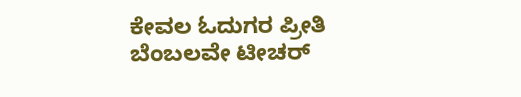ಕೇವಲ ಓದುಗರ ಪ್ರೀತಿ ಬೆಂಬಲವೇ ಟೀಚರ್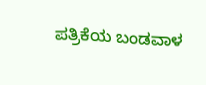ಪತ್ರಿಕೆಯ ಬಂಡವಾಳ